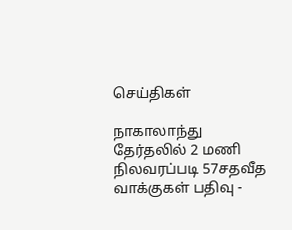செய்திகள்

நாகாலாந்து தேர்தலில் 2 மணி நிலவரப்படி 57சதவீத வாக்குகள் பதிவு -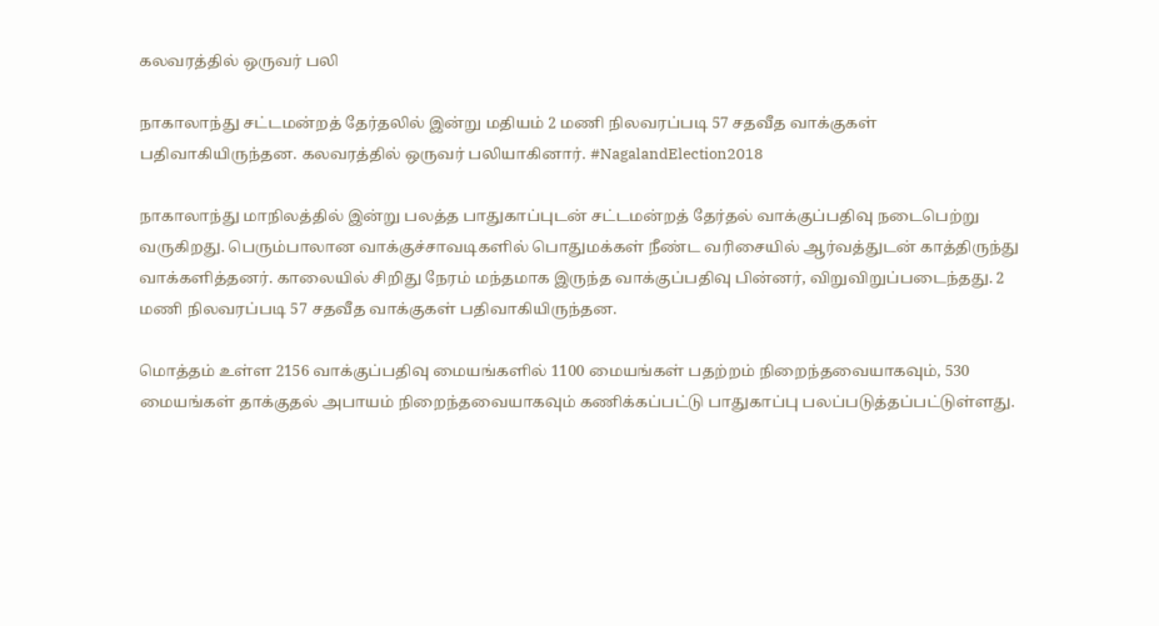கலவரத்தில் ஒருவர் பலி

நாகாலாந்து சட்டமன்றத் தேர்தலில் இன்று மதியம் 2 மணி நிலவரப்படி 57 சதவீத வாக்குகள் பதிவாகியிருந்தன. கலவரத்தில் ஒருவர் பலியாகினார். #NagalandElection2018

நாகாலாந்து மாநிலத்தில் இன்று பலத்த பாதுகாப்புடன் சட்டமன்றத் தேர்தல் வாக்குப்பதிவு நடைபெற்று வருகிறது. பெரும்பாலான வாக்குச்சாவடிகளில் பொதுமக்கள் நீண்ட வரிசையில் ஆர்வத்துடன் காத்திருந்து வாக்களித்தனர். காலையில் சிறிது நேரம் மந்தமாக இருந்த வாக்குப்பதிவு பின்னர், விறுவிறுப்படைந்தது. 2 மணி நிலவரப்படி 57 சதவீத வாக்குகள் பதிவாகியிருந்தன.

மொத்தம் உள்ள 2156 வாக்குப்பதிவு மையங்களில் 1100 மையங்கள் பதற்றம் நிறைந்தவையாகவும், 530 மையங்கள் தாக்குதல் அபாயம் நிறைந்தவையாகவும் கணிக்கப்பட்டு பாதுகாப்பு பலப்படுத்தப்பட்டுள்ளது.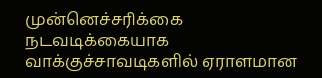முன்னெச்சரிக்கை நடவடிக்கையாக வாக்குச்சாவடிகளில் ஏராளமான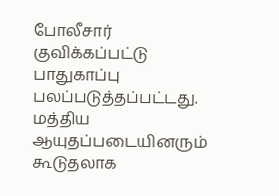போலீசார் குவிக்கப்பட்டு பாதுகாப்பு பலப்படுத்தப்பட்டது. மத்திய ஆயுதப்படையினரும் கூடுதலாக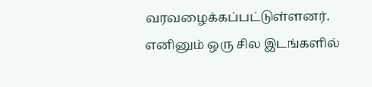வரவழைக்கப்பட்டுள்ளனர். எனினும் ஒரு சில இடங்களில்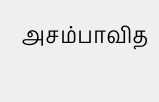அசம்பாவித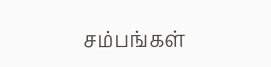சம்பங்கள்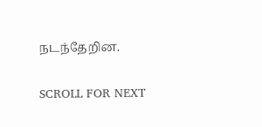நடந்தேறின.

SCROLL FOR NEXT